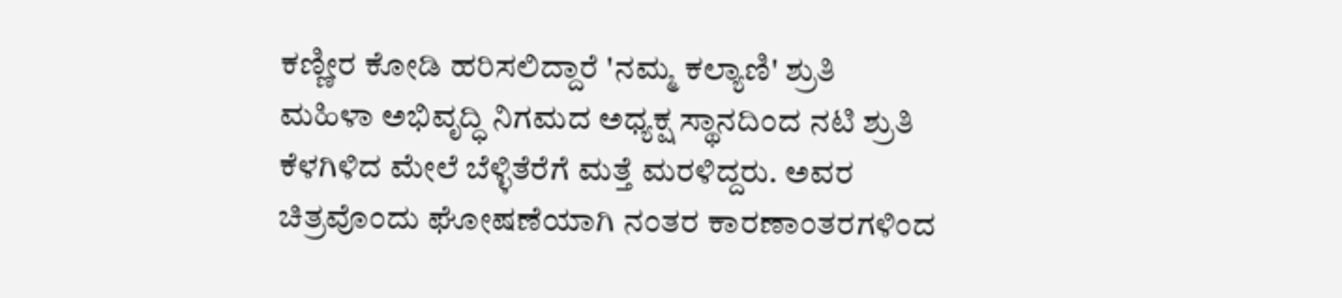ಕಣ್ಣೀರ ಕೋಡಿ ಹರಿಸಲಿದ್ದಾರೆ 'ನಮ್ಮ ಕಲ್ಯಾಣಿ' ಶ್ರುತಿ
ಮಹಿಳಾ ಅಭಿವೃದ್ಧಿ ನಿಗಮದ ಅಧ್ಯಕ್ಷ ಸ್ಥಾನದಿಂದ ನಟಿ ಶ್ರುತಿ ಕೆಳಗಿಳಿದ ಮೇಲೆ ಬೆಳ್ಳಿತೆರೆಗೆ ಮತ್ತೆ ಮರಳಿದ್ದರು. ಅವರ ಚಿತ್ರವೊಂದು ಘೋಷಣೆಯಾಗಿ ನಂತರ ಕಾರಣಾಂತರಗಳಿಂದ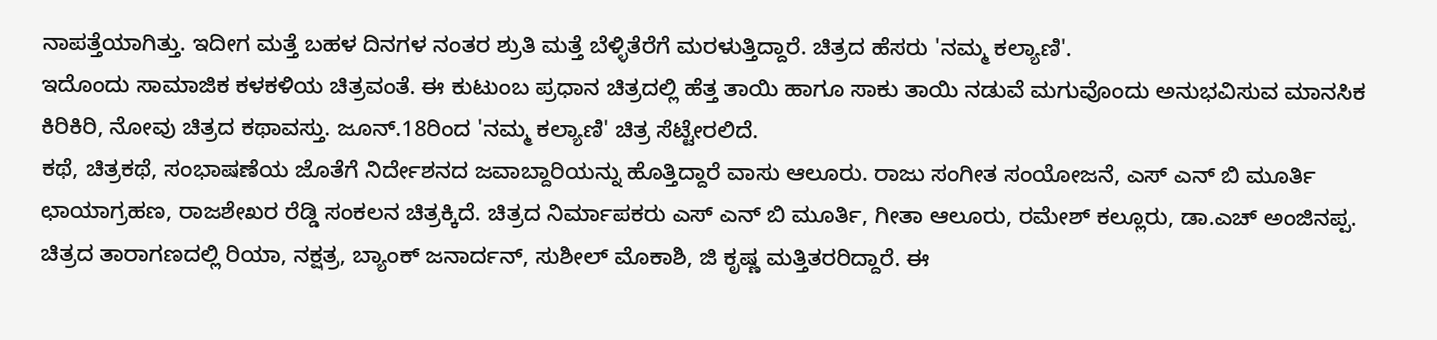ನಾಪತ್ತೆಯಾಗಿತ್ತು. ಇದೀಗ ಮತ್ತೆ ಬಹಳ ದಿನಗಳ ನಂತರ ಶ್ರುತಿ ಮತ್ತೆ ಬೆಳ್ಳಿತೆರೆಗೆ ಮರಳುತ್ತಿದ್ದಾರೆ. ಚಿತ್ರದ ಹೆಸರು 'ನಮ್ಮ ಕಲ್ಯಾಣಿ'.
ಇದೊಂದು ಸಾಮಾಜಿಕ ಕಳಕಳಿಯ ಚಿತ್ರವಂತೆ. ಈ ಕುಟುಂಬ ಪ್ರಧಾನ ಚಿತ್ರದಲ್ಲಿ ಹೆತ್ತ ತಾಯಿ ಹಾಗೂ ಸಾಕು ತಾಯಿ ನಡುವೆ ಮಗುವೊಂದು ಅನುಭವಿಸುವ ಮಾನಸಿಕ ಕಿರಿಕಿರಿ, ನೋವು ಚಿತ್ರದ ಕಥಾವಸ್ತು. ಜೂನ್.18ರಿಂದ 'ನಮ್ಮ ಕಲ್ಯಾಣಿ' ಚಿತ್ರ ಸೆಟ್ಟೇರಲಿದೆ.
ಕಥೆ, ಚಿತ್ರಕಥೆ, ಸಂಭಾಷಣೆಯ ಜೊತೆಗೆ ನಿರ್ದೇಶನದ ಜವಾಬ್ದಾರಿಯನ್ನು ಹೊತ್ತಿದ್ದಾರೆ ವಾಸು ಆಲೂರು. ರಾಜು ಸಂಗೀತ ಸಂಯೋಜನೆ, ಎಸ್ ಎನ್ ಬಿ ಮೂರ್ತಿ ಛಾಯಾಗ್ರಹಣ, ರಾಜಶೇಖರ ರೆಡ್ಡಿ ಸಂಕಲನ ಚಿತ್ರಕ್ಕಿದೆ. ಚಿತ್ರದ ನಿರ್ಮಾಪಕರು ಎಸ್ ಎನ್ ಬಿ ಮೂರ್ತಿ, ಗೀತಾ ಆಲೂರು, ರಮೇಶ್ ಕಲ್ಲೂರು, ಡಾ.ಎಚ್ ಅಂಜಿನಪ್ಪ.
ಚಿತ್ರದ ತಾರಾಗಣದಲ್ಲಿ ರಿಯಾ, ನಕ್ಷತ್ರ, ಬ್ಯಾಂಕ್ ಜನಾರ್ದನ್, ಸುಶೀಲ್ ಮೊಕಾಶಿ, ಜಿ ಕೃಷ್ಣ ಮತ್ತಿತರರಿದ್ದಾರೆ. ಈ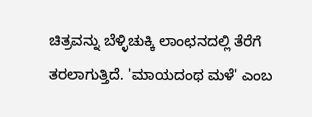ಚಿತ್ರವನ್ನು ಬೆಳ್ಳಿಚುಕ್ಕಿ ಲಾಂಛನದಲ್ಲಿ ತೆರೆಗೆ ತರಲಾಗುತ್ತಿದೆ. 'ಮಾಯದಂಥ ಮಳೆ' ಎಂಬ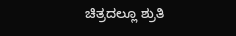ಚಿತ್ರದಲ್ಲೂ ಶ್ರುತಿ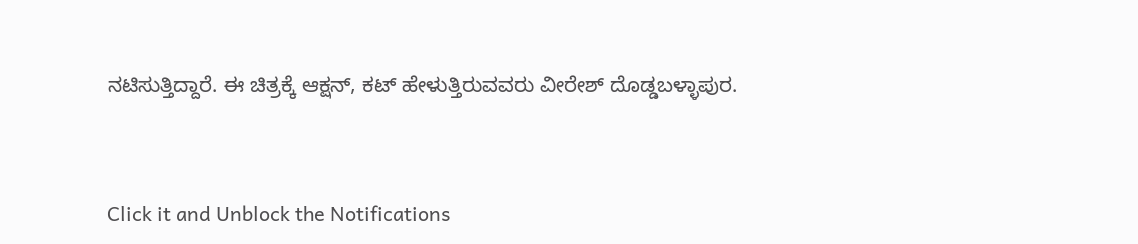ನಟಿಸುತ್ತಿದ್ದಾರೆ. ಈ ಚಿತ್ರಕ್ಕೆ ಆಕ್ಷನ್, ಕಟ್ ಹೇಳುತ್ತಿರುವವರು ವೀರೇಶ್ ದೊಡ್ಡಬಳ್ಳಾಪುರ.


Click it and Unblock the Notifications